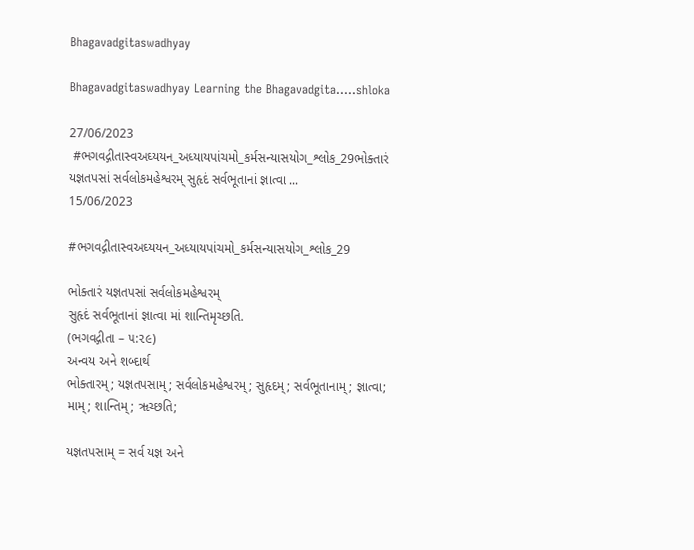Bhagavadgitaswadhyay

Bhagavadgitaswadhyay Learning the Bhagavadgita.....shloka

27/06/2023
 #ભગવદ્ગીતાસ્વઅઘ્યયન_અધ્યાયપાંચમો_કર્મસન્યાસયોગ_શ્લોક_29ભોક્તારં યજ્ઞતપસાં સર્વલોકમહેશ્વરમ્ સુહૃદં સર્વભૂતાનાં જ્ઞાત્વા ...
15/06/2023

#ભગવદ્ગીતાસ્વઅઘ્યયન_અધ્યાયપાંચમો_કર્મસન્યાસયોગ_શ્લોક_29

ભોક્તારં યજ્ઞતપસાં સર્વલોકમહેશ્વરમ્
સુહૃદં સર્વભૂતાનાં જ્ઞાત્વા માં શાન્તિમૃચ્છતિ.
(ભગવદ્ગીતા – ૫:૨૯)
અન્વય અને શબ્દાર્થ
ભોક્તારમ્; યજ્ઞતપસામ્; સર્વલોકમહેશ્વરમ્; સુહૃદમ્; સર્વભૂતાનામ્; જ્ઞાત્વા; મામ્; શાન્તિમ્; ૠચ્છતિ;

યજ્ઞતપસામ્ = સર્વ યજ્ઞ અને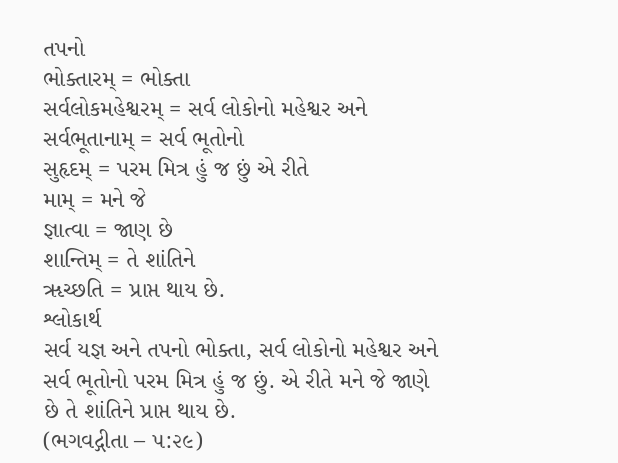તપનો
ભોક્તારમ્ = ભોક્તા
સર્વલોકમહેશ્વરમ્ = સર્વ લોકોનો મહેશ્વર અને
સર્વભૂતાનામ્ = સર્વ ભૂતોનો
સુહૃદમ્ = પરમ મિત્ર હું જ છું એ રીતે
મામ્ = મને જે
જ્ઞાત્વા = જાણ છે
શાન્તિમ્ = તે શાંતિને
ૠચ્છતિ = પ્રાપ્ત થાય છે.
શ્લોકાર્થ
સર્વ યજ્ઞ અને તપનો ભોક્તા, સર્વ લોકોનો મહેશ્વર અને સર્વ ભૂતોનો પરમ મિત્ર હું જ છું. એ રીતે મને જે જાણે છે તે શાંતિને પ્રાપ્ત થાય છે.
(ભગવદ્ગીતા – ૫:૨૯)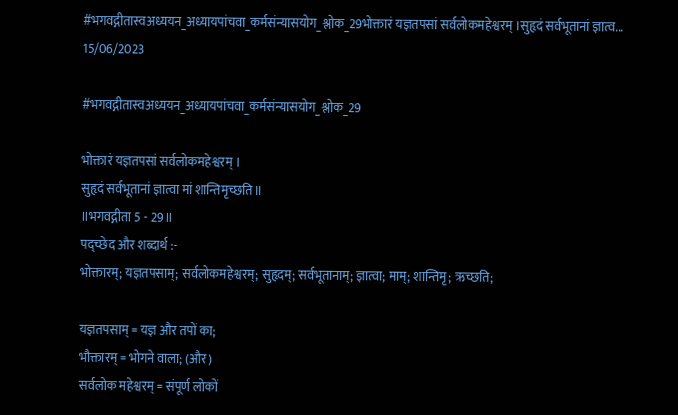#भगवद्गीतास्वअध्ययन_अध्यायपांचवा_कर्मसंन्यासयोग_श्लोक_29भोक्तारं यज्ञतपसां सर्वलोकमहेश्वरम् ।सुहृदं सर्वभूतानां ज्ञात्व...
15/06/2023

#भगवद्गीतास्वअध्ययन_अध्यायपांचवा_कर्मसंन्यासयोग_श्लोक_29

भोक्तारं यज्ञतपसां सर्वलोकमहेश्वरम् ।
सुहृदं सर्वभूतानां ज्ञात्वा मां शान्तिमृच्छति॥
॥भगवद्गीता 5 - 29॥
पद्च्छेद और शब्दार्थ :-
भोक्तारम्; यज्ञतपसाम्; सर्वलोकमहेश्वरम्; सुहृदम्; सर्वभूतानाम्; ज्ञात्वा; माम्; शान्तिमृ; ऋच्छति;

यज्ञतपसाम् = यज्ञ और तपों का;
भौक्तारम् = भोगने वाला; (और)
सर्वलोक महेश्वरम् = संपूर्ण लोकों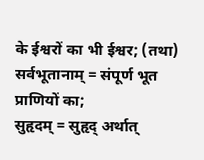के ईश्वरों का भी ईश्वर; (तथा)
सर्वभूतानाम् = संपूर्ण भूत प्राणियों का;
सुहृदम् = सुहृद् अर्थात्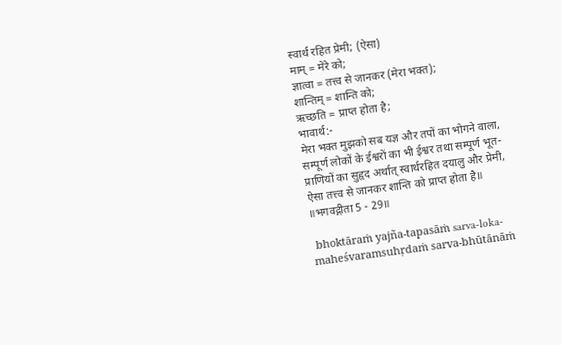स्वार्थ रहित प्रेमी; (ऐसा)
माम् = मेरे को;
ज्ञात्वा = तत्त्व से जानकर (मेरा भक्त);
शान्तिम् = शान्ति को;
ऋच्छति = प्राप्त होता है;
भावार्थ:-
मेरा भक्त मुझको सब यज्ञ और तपों का भोगने वाला, सम्पूर्ण लोकों के ईश्वरों का भी ईश्वर तथा सम्पूर्ण भूत-प्राणियों का सुहृद अर्थात् स्वार्थरहित दयालु और प्रेमी, ऐसा तत्त्व से जानकर शान्ति को प्राप्त होता है॥
॥भगवद्गीता 5 - 29॥

 bhoktāraṁ yajña-tapasāṁ sarva-loka-maheśvaramsuhṛdaṁ sarva-bhūtānāṁ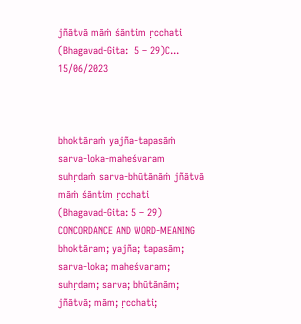jñātvā māṁ śāntim ṛcchati (Bhagavad-Gita:  5 – 29)C...
15/06/2023



bhoktāraṁ yajña-tapasāṁ sarva-loka-maheśvaram
suhṛdaṁ sarva-bhūtānāṁ jñātvā māṁ śāntim ṛcchati
(Bhagavad-Gita: 5 – 29)
CONCORDANCE AND WORD-MEANING
bhoktāram; yajña; tapasām; sarva-loka; maheśvaram; suhṛdam; sarva; bhūtānām; jñātvā; mām; ṛcchati;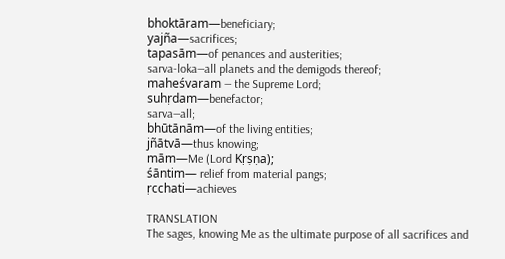bhoktāram—beneficiary;
yajña—sacrifices;
tapasām—of penances and austerities;
sarva-loka—all planets and the demigods thereof;
maheśvaram — the Supreme Lord;
suhṛdam—benefactor;
sarva—all;
bhūtānām—of the living entities;
jñātvā—thus knowing;
mām—Me (Lord Kṛṣṇa);
śāntim— relief from material pangs;
ṛcchati—achieves

TRANSLATION
The sages, knowing Me as the ultimate purpose of all sacrifices and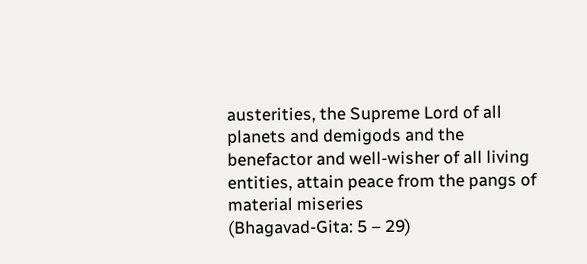austerities, the Supreme Lord of all planets and demigods and the benefactor and well-wisher of all living entities, attain peace from the pangs of material miseries
(Bhagavad-Gita: 5 – 29)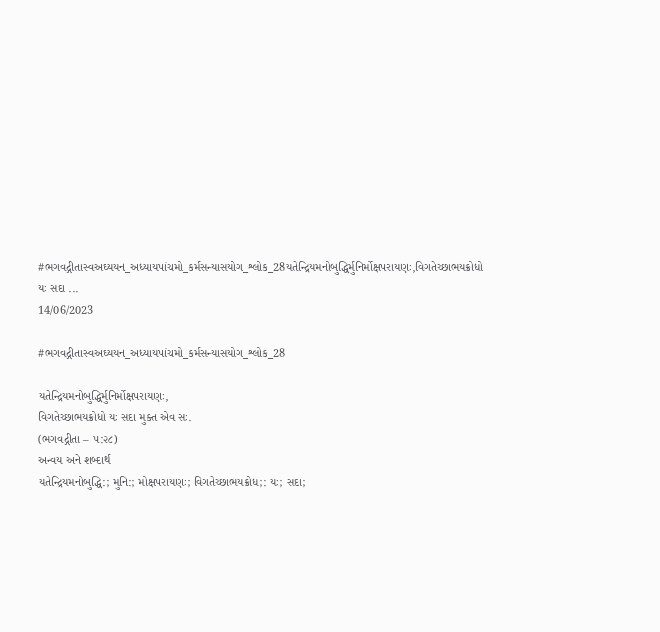#ભગવદ્ગીતાસ્વઅઘ્યયન_અધ્યાયપાંચમો_કર્મસન્યાસયોગ_શ્લોક_28યતેન્દ્રિયમનોબુદ્ધિર્મુનિર્મોક્ષપરાયણઃ,વિગતેચ્છાભયક્રોધો યઃ સદા ...
14/06/2023

#ભગવદ્ગીતાસ્વઅઘ્યયન_અધ્યાયપાંચમો_કર્મસન્યાસયોગ_શ્લોક_28

યતેન્દ્રિયમનોબુદ્ધિર્મુનિર્મોક્ષપરાયણઃ,
વિગતેચ્છાભયક્રોધો યઃ સદા મુક્ત એવ સઃ.
(ભગવદ્ગીતા – ૫:૨૮)
અન્વય અને શબ્દાર્થ
યતેન્દ્રિયમનોબુદ્ધિ:; મુનિ:; મોક્ષપરાયણઃ; વિગતેચ્છાભયક્રોધ;: યઃ; સદા;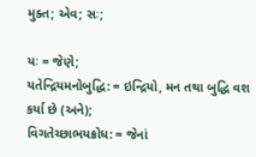મુક્ત; એવ; સઃ;

યઃ = જેણે;
યતેન્દ્રિયમનોબુદ્ધિ: = ઇન્દ્રિયો, મન તથા બુદ્ધિ વશ કર્યા છે (અને);
વિગતેચ્છાભયક્રોધ: = જેનાં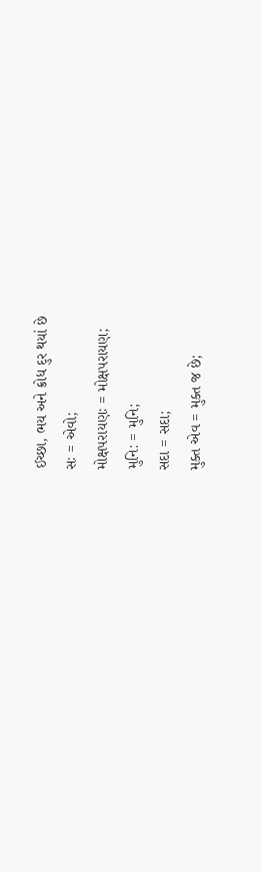ઈચ્છા, ભય અને ક્રોધ દુર થયાં છે
સઃ = એવો;
મોક્ષપરાયણઃ = મોક્ષપરાયણ;
મુનિ: = મુનિ;
સદા = સદા;
મુક્ત એવ = મુક્ત જ છે;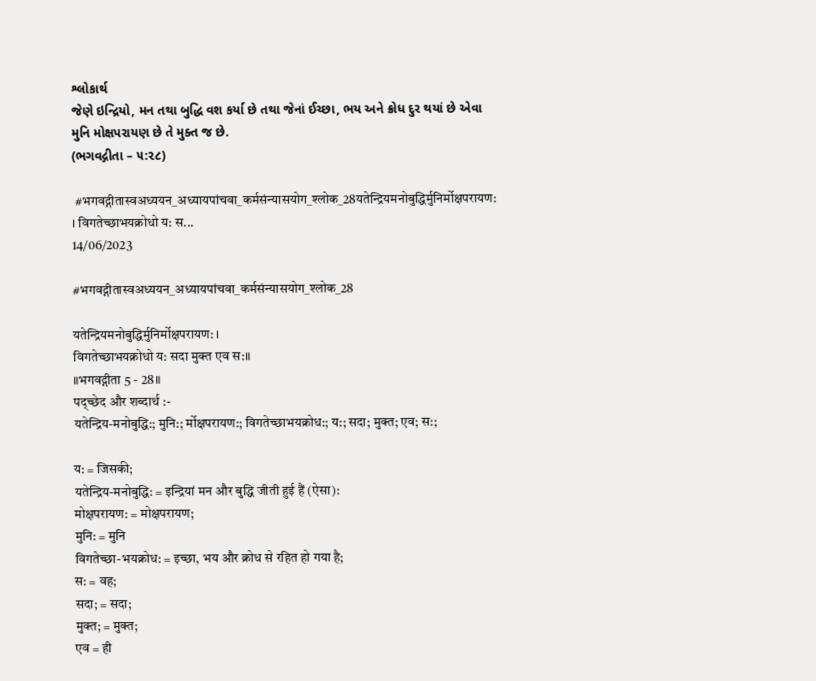શ્લોકાર્થ
જેણે ઇન્દ્રિયો, મન તથા બુદ્ધિ વશ કર્યા છે તથા જેનાં ઈચ્છા, ભય અને ક્રોધ દુર થયાં છે એવા મુનિ મોક્ષપરાયણ છે તે મુક્ત જ છે.
(ભગવદ્ગીતા – ૫:૨૮)

 #भगवद्गीतास्वअध्ययन_अध्यायपांचवा_कर्मसंन्यासयोग_श्लोक_28यतेन्द्रियमनोबुद्धिर्मुनिर्मोक्षपरायण: । विगतेच्छाभयक्रोधो य: स...
14/06/2023

#भगवद्गीतास्वअध्ययन_अध्यायपांचवा_कर्मसंन्यासयोग_श्लोक_28

यतेन्द्रियमनोबुद्धिर्मुनिर्मोक्षपरायण: ।
विगतेच्छाभयक्रोधो य: सदा मुक्त एव स:॥
॥भगवद्गीता 5 - 28॥
पद्च्छेद और शब्दार्थ :-
यतेन्द्रिय-मनोबुद्धि:; मुनि:; र्मोक्षपरायण:; विगतेच्छाभयक्रोध:; य:; सदा; मुक्त; एव; स:;

य: = जिसकी;
यतेन्द्रिय-मनोबुद्धि: = इन्द्रियां मन और बुद्धि जीती हुई हैं (ऐसा):
मोक्षपरायण: = मोक्षपरायण;
मुनि: = मुनि
विगतेच्छा-भयक्रोध: = इच्छा, भय और क्रोध से रहित हो गया है;
स: = वह;
सदा; = सदा;
मुक्त; = मुक्त;
एव = ही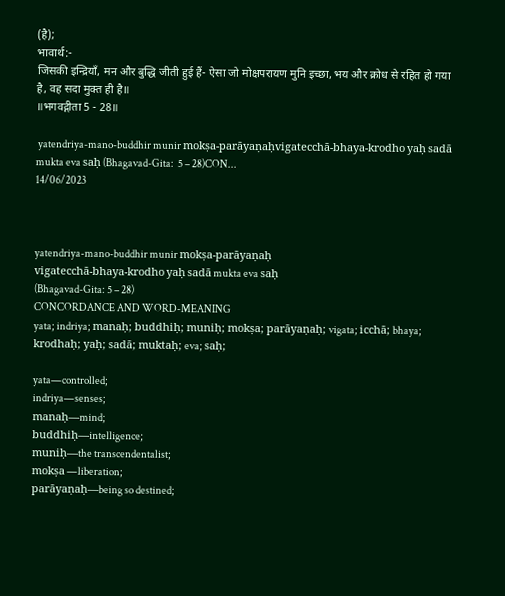(है);
भावार्थ:-
जिसकी इन्द्रियाँ, मन और बुद्धि जीती हुई हैं- ऐसा जो मोक्षपरायण मुनि इच्छा, भय और क्रोध से रहित हो गया है, वह सदा मुक्त ही है॥
॥भगवद्गीता 5 - 28॥

 yatendriya-mano-buddhir munir mokṣa-parāyaṇaḥvigatecchā-bhaya-krodho yaḥ sadā mukta eva saḥ (Bhagavad-Gita:  5 – 28)CON...
14/06/2023



yatendriya-mano-buddhir munir mokṣa-parāyaṇaḥ
vigatecchā-bhaya-krodho yaḥ sadā mukta eva saḥ
(Bhagavad-Gita: 5 – 28)
CONCORDANCE AND WORD-MEANING
yata; indriya; manaḥ; buddhiḥ; muniḥ; mokṣa; parāyaṇaḥ; vigata; icchā; bhaya; krodhaḥ; yaḥ; sadā; muktaḥ; eva; saḥ;

yata—controlled;
indriya—senses;
manaḥ—mind;
buddhiḥ—intelligence;
muniḥ—the transcendentalist;
mokṣa —liberation;
parāyaṇaḥ—being so destined;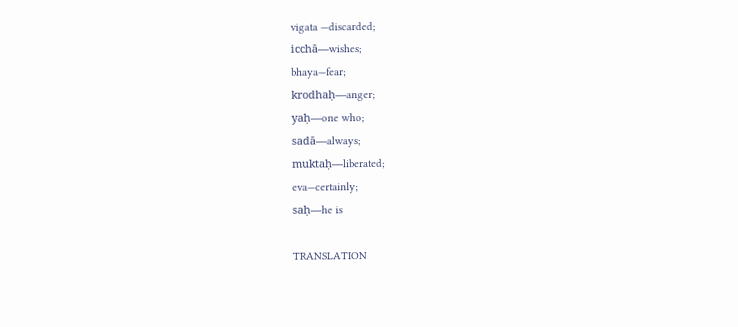vigata —discarded;
icchā—wishes;
bhaya—fear;
krodhaḥ—anger;
yaḥ—one who;
sadā—always;
muktaḥ—liberated;
eva—certainly;
saḥ—he is

TRANSLATION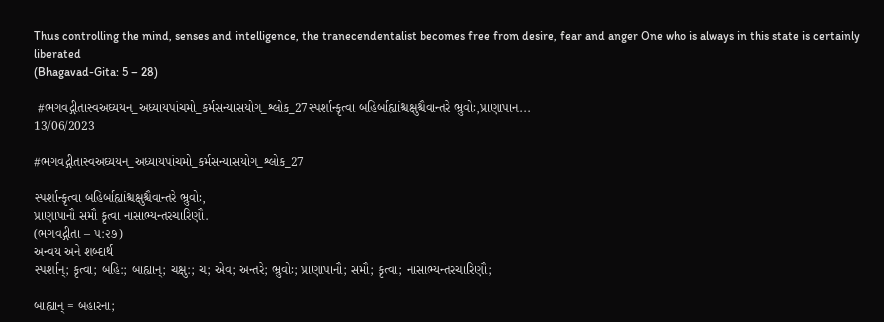Thus controlling the mind, senses and intelligence, the tranecendentalist becomes free from desire, fear and anger One who is always in this state is certainly liberated
(Bhagavad-Gita: 5 – 28)

 #ભગવદ્ગીતાસ્વઅઘ્યયન_અધ્યાયપાંચમો_કર્મસન્યાસયોગ_શ્લોક_27સ્પર્શાન્કૃત્વા બહિર્બાહ્યાંશ્ચક્ષુશ્ચૈવાન્તરે ભ્રુવોઃ,પ્રાણાપાન...
13/06/2023

#ભગવદ્ગીતાસ્વઅઘ્યયન_અધ્યાયપાંચમો_કર્મસન્યાસયોગ_શ્લોક_27

સ્પર્શાન્કૃત્વા બહિર્બાહ્યાંશ્ચક્ષુશ્ચૈવાન્તરે ભ્રુવોઃ,
પ્રાણાપાનૌ સમૌ કૃત્વા નાસાભ્યન્તરચારિણૌ.
(ભગવદ્ગીતા – ૫:૨૭)
અન્વય અને શબ્દાર્થ
સ્પર્શાન્; કૃત્વા; બહિ:; બાહ્યાન્; ચક્ષુ:; ચ; એવ; અન્તરે; ભ્રુવોઃ; પ્રાણાપાનૌ; સમૌ; કૃત્વા; નાસાભ્યન્તરચારિણૌ;

બાહ્યાન્ = બહારના;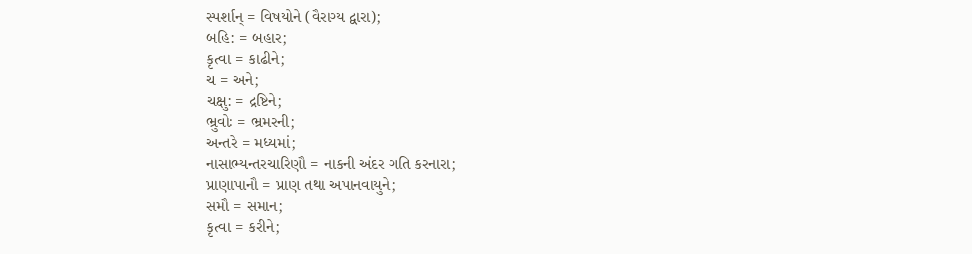સ્પર્શાન્ = વિષયોને (વૈરાગ્ય દ્વારા);
બહિ: = બહાર;
કૃત્વા = કાઢીને;
ચ = અને;
ચક્ષુ: = દ્રષ્ટિને;
ભ્રુવોઃ = ભ્રમરની;
અન્તરે = મધ્યમાં;
નાસાભ્યન્તરચારિણૌ = નાકની અંદર ગતિ કરનારા;
પ્રાણાપાનૌ = પ્રાણ તથા અપાનવાયુને;
સમૌ = સમાન;
કૃત્વા = કરીને;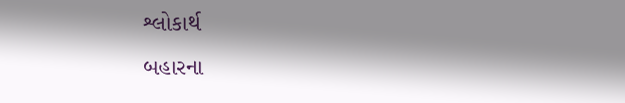શ્લોકાર્થ
બહારના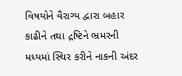વિષયોને વૈરાગ્ય દ્વારા બહાર કાઢીને તથા દ્રષ્ટિને ભ્રમરની મધ્યમાં સ્થિર કરીને નાકની અંદર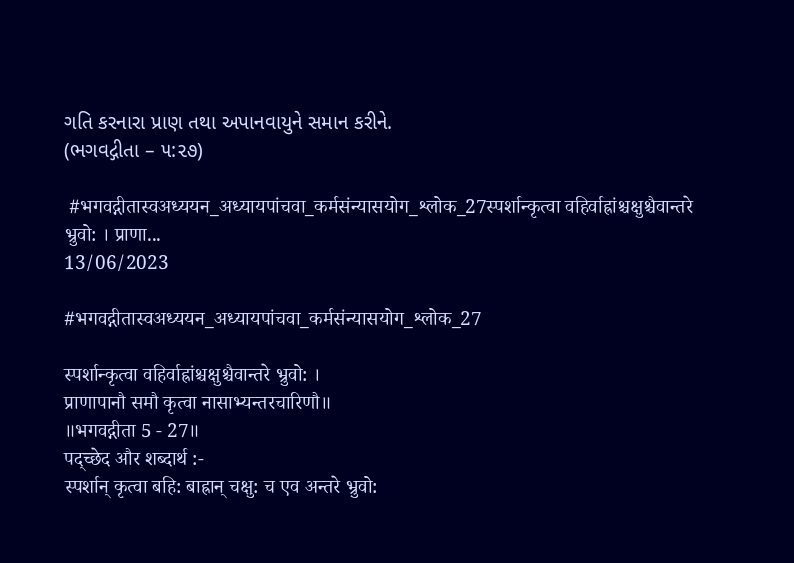ગતિ કરનારા પ્રાણ તથા અપાનવાયુને સમાન કરીને.
(ભગવદ્ગીતા – ૫:૨૭)

 #भगवद्गीतास्वअध्ययन_अध्यायपांचवा_कर्मसंन्यासयोग_श्लोक_27स्पर्शान्कृत्वा वहिर्वाह्रांश्चक्षुश्चैवान्तरे भ्रुवो: । प्राणा...
13/06/2023

#भगवद्गीतास्वअध्ययन_अध्यायपांचवा_कर्मसंन्यासयोग_श्लोक_27

स्पर्शान्कृत्वा वहिर्वाह्रांश्चक्षुश्चैवान्तरे भ्रुवो: ।
प्राणापानौ समौ कृत्वा नासाभ्यन्तरचारिणौ॥
॥भगवद्गीता 5 - 27॥
पद्च्छेद और शब्दार्थ :-
स्पर्शान् कृत्वा बहि: बाह्रान् चक्षु: च एव अन्तरे भ्रुवो: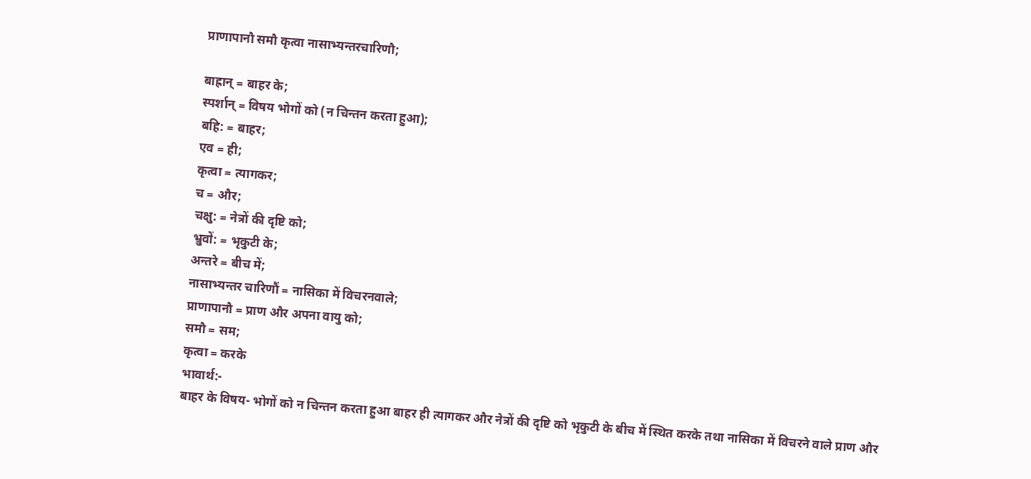प्राणापानौ समौ कृत्वा नासाभ्यन्तरचारिणौ;

बाह्रान् = बाहर के;
स्पर्शान् = विषय भोगों को (न चिन्तन करता हुआ);
बहि: = बाहर;
एव = ही;
कृत्वा = त्यागकर;
च = और;
चक्षु: = नेत्रों की दृष्टि को;
भ्रुवों: = भृकुटी के;
अन्तरे = बीच में;
नासाभ्यन्तर चारिणौं = नासिका में विचरनवाले;
प्राणापानौ = प्राण और अपना वायु को;
समौ = सम;
कृत्वा = करके
भावार्थ:-
बाहर के विषय- भोगों को न चिन्तन करता हुआ बाहर ही त्यागकर और नेत्रों की दृष्टि को भृकुटी के बीच में स्थित करके तथा नासिका में विचरने वाले प्राण और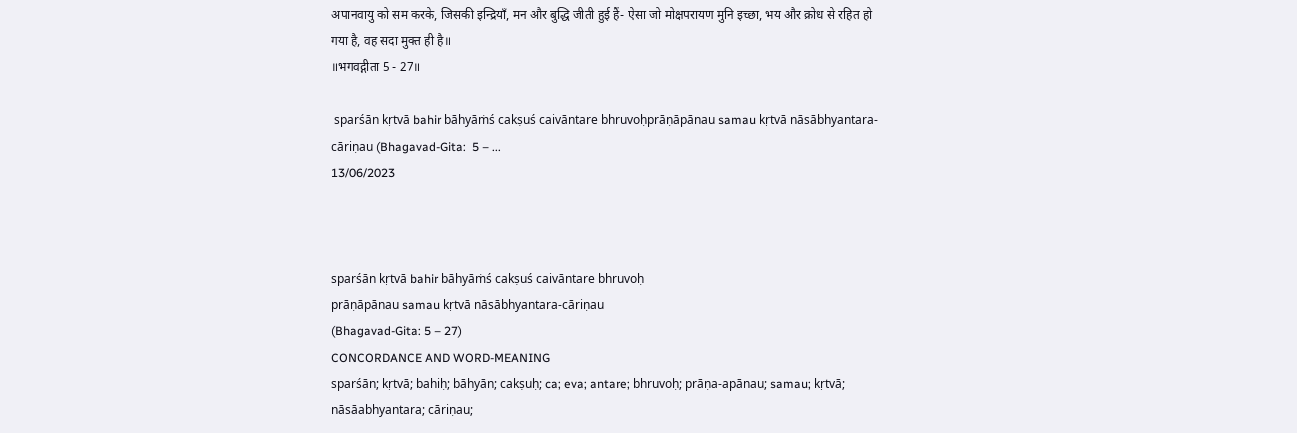अपानवायु को सम करके, जिसकी इन्द्रियाँ, मन और बुद्धि जीती हुई हैं- ऐसा जो मोक्षपरायण मुनि इच्छा, भय और क्रोध से रहित हो गया है, वह सदा मुक्त ही है॥
॥भगवद्गीता 5 - 27॥

 sparśān kṛtvā bahir bāhyāṁś cakṣuś caivāntare bhruvoḥprāṇāpānau samau kṛtvā nāsābhyantara-cāriṇau (Bhagavad-Gita:  5 – ...
13/06/2023



sparśān kṛtvā bahir bāhyāṁś cakṣuś caivāntare bhruvoḥ
prāṇāpānau samau kṛtvā nāsābhyantara-cāriṇau
(Bhagavad-Gita: 5 – 27)
CONCORDANCE AND WORD-MEANING
sparśān; kṛtvā; bahiḥ; bāhyān; cakṣuḥ; ca; eva; antare; bhruvoḥ; prāṇa-apānau; samau; kṛtvā; nāsāabhyantara; cāriṇau;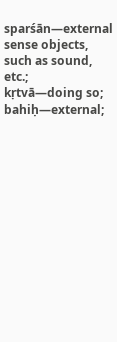sparśān—external sense objects, such as sound, etc.;
kṛtvā—doing so;
bahiḥ—external;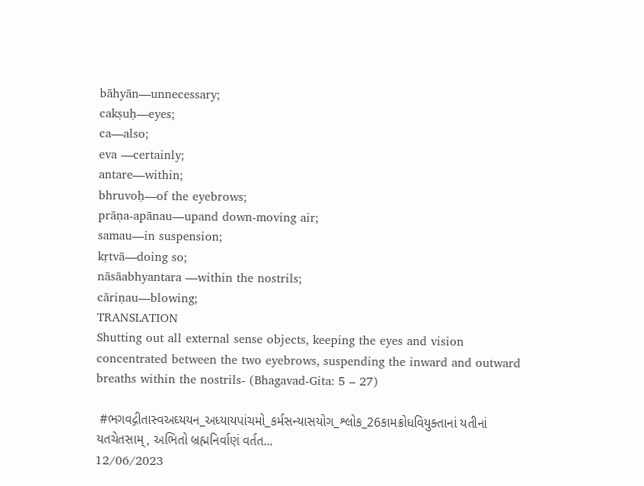bāhyān—unnecessary;
cakṣuḥ—eyes;
ca—also;
eva —certainly;
antare—within;
bhruvoḥ—of the eyebrows;
prāṇa-apānau—upand down-moving air;
samau—in suspension;
kṛtvā—doing so;
nāsāabhyantara —within the nostrils;
cāriṇau—blowing;
TRANSLATION
Shutting out all external sense objects, keeping the eyes and vision concentrated between the two eyebrows, suspending the inward and outward breaths within the nostrils- (Bhagavad-Gita: 5 – 27)

 #ભગવદ્ગીતાસ્વઅઘ્યયન_અધ્યાયપાંચમો_કર્મસન્યાસયોગ_શ્લોક_26કામક્રોધવિયુક્તાનાં યતીનાં યતચેતસામ્, અભિતો બ્રહ્મનિર્વાણં વર્તત...
12/06/2023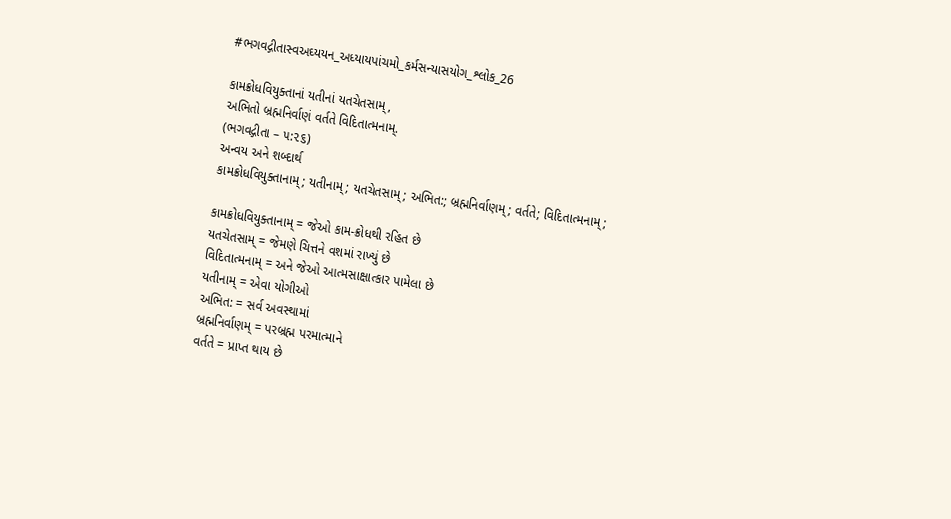#ભગવદ્ગીતાસ્વઅઘ્યયન_અધ્યાયપાંચમો_કર્મસન્યાસયોગ_શ્લોક_26

કામક્રોધવિયુક્તાનાં યતીનાં યતચેતસામ્,
અભિતો બ્રહ્મનિર્વાણં વર્તતે વિદિતાત્મનામ્.
(ભગવદ્ગીતા – ૫:૨૬)
અન્વય અને શબ્દાર્થ
કામક્રોધવિયુક્તાનામ્; યતીનામ્; યતચેતસામ્; અભિત:; બ્રહ્મનિર્વાણમ્; વર્તતે; વિદિતાત્મનામ્;

કામક્રોધવિયુક્તાનામ્ = જેઓ કામ-ક્રોધથી રહિત છે
યતચેતસામ્ = જેમણે ચિત્તને વશમાં રાખ્યું છે
વિદિતાત્મનામ્ = અને જેઓ આત્મસાક્ષાત્કાર પામેલા છે
યતીનામ્ = એવા યોગીઓ
અભિત: = સર્વ અવસ્થામાં
બ્રહ્મનિર્વાણમ્ = પરબ્રહ્મ પરમાત્માને
વર્તતે = પ્રાપ્ત થાય છે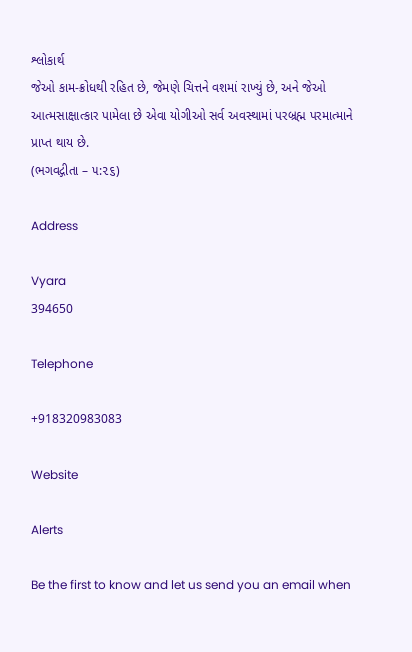શ્લોકાર્થ
જેઓ કામ-ક્રોધથી રહિત છે, જેમણે ચિત્તને વશમાં રાખ્યું છે, અને જેઓ આત્મસાક્ષાત્કાર પામેલા છે એવા યોગીઓ સર્વ અવસ્થામાં પરબ્રહ્મ પરમાત્માને પ્રાપ્ત થાય છે.
(ભગવદ્ગીતા – ૫:૨૬)

Address

Vyara
394650

Telephone

+918320983083

Website

Alerts

Be the first to know and let us send you an email when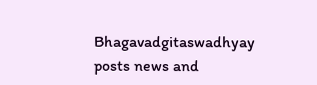Bhagavadgitaswadhyay posts news and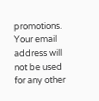promotions. Your email address will not be used for any other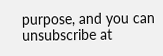purpose, and you can unsubscribe at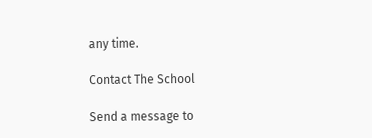any time.

Contact The School

Send a message to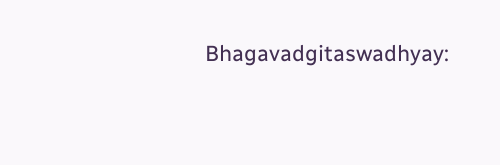Bhagavadgitaswadhyay: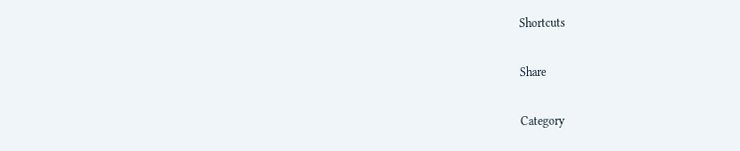Shortcuts

Share

Category